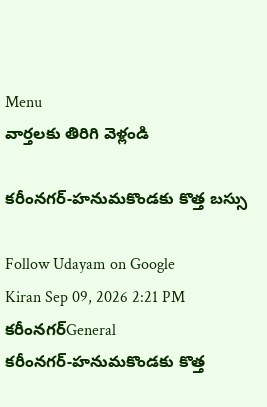Menu
వార్తలకు తిరిగి వెళ్లండి

కరీంనగర్-హనుమకొండకు కొత్త బస్సు

Follow Udayam on Google
Kiran Sep 09, 2026 2:21 PM కరీంనగర్General
కరీంనగర్-హనుమకొండకు కొత్త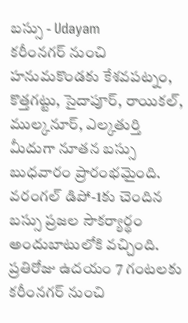బస్సు - Udayam
కరీంనగర్ నుంచి హనుమకొండకు కేశవపట్నం, కొత్తగట్టు, సైదాపూర్, రాయికల్, ముల్కనూర్, ఎల్కతుర్తి మీదుగా నూతన బస్సు బుధవారం ప్రారంభమైంది. వరంగల్ డిపో-1కు చెందిన బస్సు ప్రజల సౌకర్యార్థం అందుబాటులోకి వచ్చింది. ప్రతిరోజు ఉదయం 7 గంటలకు కరీంనగర్ నుంచి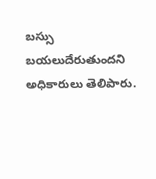బస్సు బయలుదేరుతుందని అధికారులు తెలిపారు.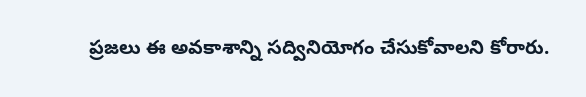ప్రజలు ఈ అవకాశాన్ని సద్వినియోగం చేసుకోవాలని కోరారు.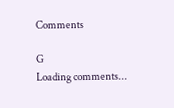Comments

G
Loading comments...